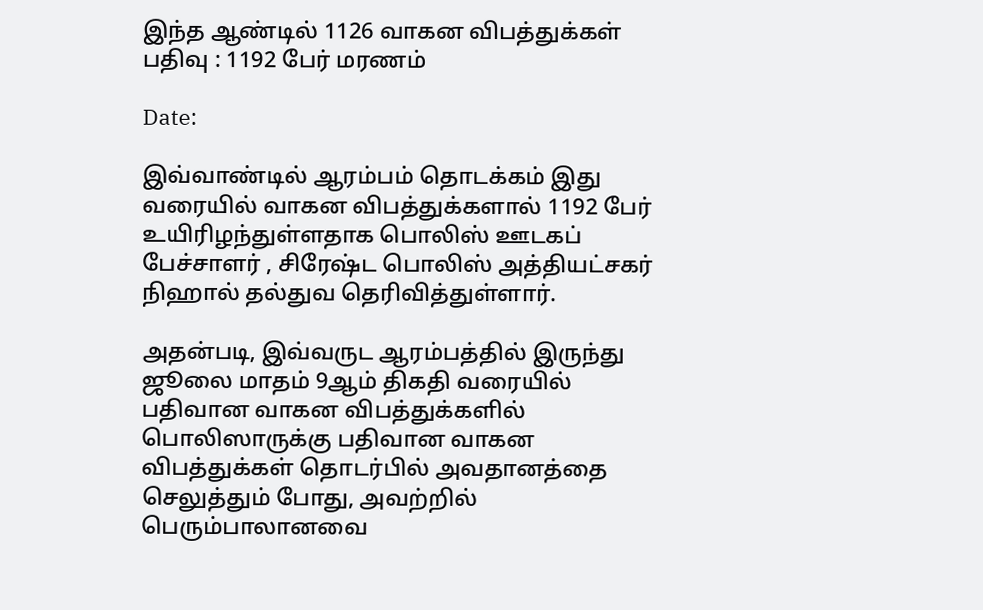இந்த ஆண்டில் 1126 வாகன விபத்துக்கள் பதிவு : 1192 பேர் மரணம்

Date:

இவ்வாண்டில் ஆரம்பம் தொடக்கம் இது வரையில் வாகன விபத்துக்களால் 1192 பேர் உயிரிழந்துள்ளதாக பொலிஸ் ஊடகப் பேச்சாளர் , சிரேஷ்ட பொலிஸ் அத்தியட்சகர் நிஹால் தல்துவ தெரிவித்துள்ளார்.

அதன்படி, இவ்வருட ஆரம்பத்தில் இருந்து ஜூலை மாதம் 9ஆம் திகதி வரையில் பதிவான வாகன விபத்துக்களில் பொலிஸாருக்கு பதிவான வாகன விபத்துக்கள் தொடர்பில் அவதானத்தை செலுத்தும் போது, அவற்றில் பெரும்பாலானவை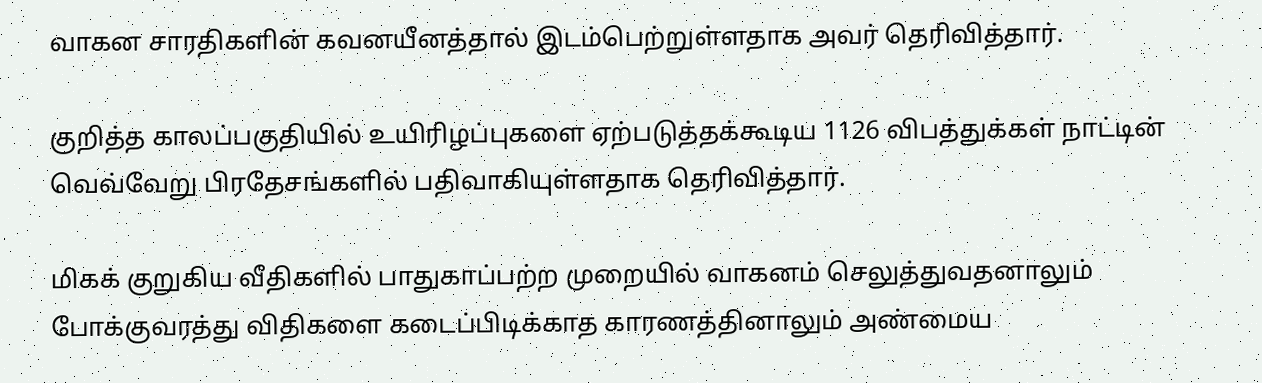வாகன சாரதிகளின் கவனயீனத்தால் இடம்பெற்றுள்ளதாக அவர் தெரிவித்தார்.

குறித்த காலப்பகுதியில் உயிரிழப்புகளை ஏற்படுத்தக்கூடிய 1126 விபத்துக்கள் நாட்டின் வெவ்வேறு பிரதேசங்களில் பதிவாகியுள்ளதாக தெரிவித்தார்.

மிகக் குறுகிய வீதிகளில் பாதுகாப்பற்ற முறையில் வாகனம் செலுத்துவதனாலும் போக்குவரத்து விதிகளை கடைப்பிடிக்காத காரணத்தினாலும் அண்மைய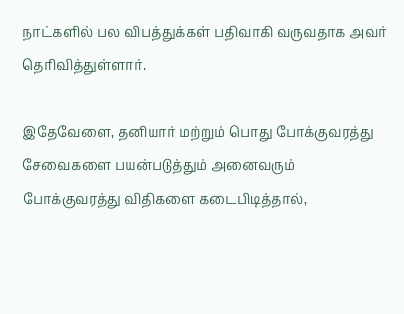நாட்களில் பல விபத்துக்கள் பதிவாகி வருவதாக அவர் தெரிவித்துள்ளார்.

இதேவேளை, தனியார் மற்றும் பொது போக்குவரத்து சேவைகளை பயன்படுத்தும் அனைவரும் போக்குவரத்து விதிகளை கடைபிடித்தால்,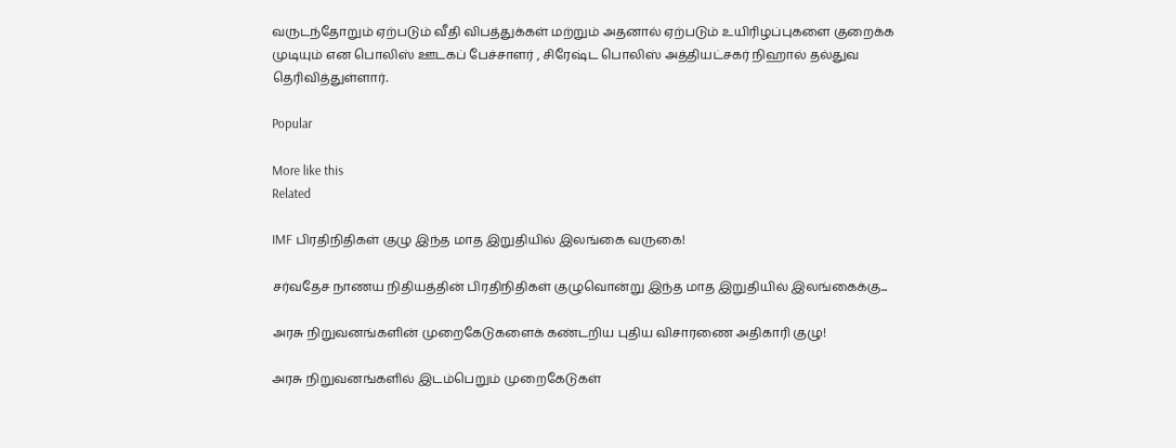வருடந்தோறும் ஏற்படும் வீதி விபத்துக்கள் மற்றும் அதனால் ஏற்படும் உயிரிழப்புகளை குறைக்க முடியும் என பொலிஸ் ஊடகப் பேச்சாளர் , சிரேஷ்ட பொலிஸ் அத்தியட்சகர் நிஹால் தல்துவ தெரிவித்துள்ளார்.

Popular

More like this
Related

IMF பிரதிநிதிகள் குழு இந்த மாத இறுதியில் இலங்கை வருகை!

சர்வதேச நாணய நிதியத்தின் பிரதிநிதிகள் குழுவொன்று இந்த மாத இறுதியில் இலங்கைக்கு...

அரசு நிறுவனங்களின் முறைகேடுகளைக் கண்டறிய புதிய விசாரணை அதிகாரி குழு!

அரசு நிறுவனங்களில் இடம்பெறும் முறைகேடுகள்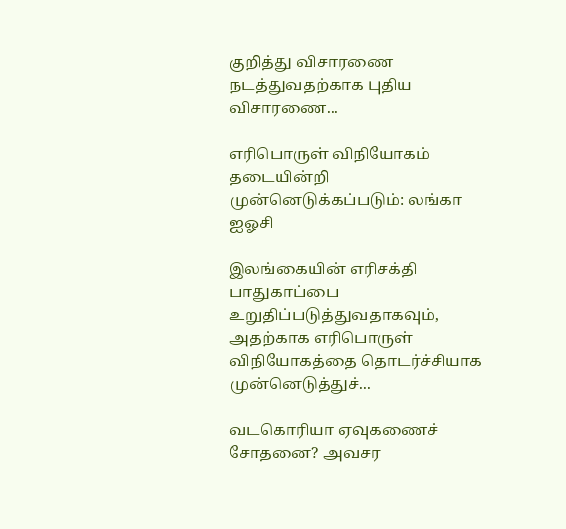குறித்து விசாரணை நடத்துவதற்காக புதிய விசாரணை...

எரிபொருள் விநியோகம் தடையின்றி முன்னெடுக்கப்படும்: லங்கா ஐஓசி

இலங்கையின் எரிசக்தி பாதுகாப்பை உறுதிப்படுத்துவதாகவும், அதற்காக எரிபொருள் விநியோகத்தை தொடர்ச்சியாக முன்னெடுத்துச்...

வடகொரியா ஏவுகணைச் சோதனை? அவசர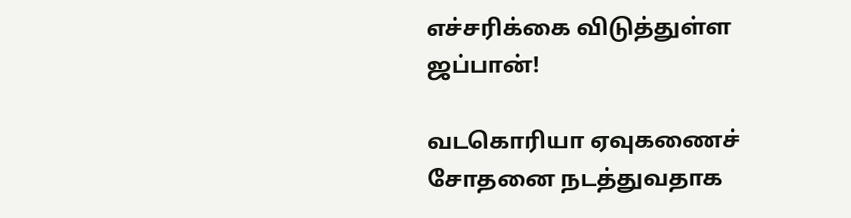எச்சரிக்கை விடுத்துள்ள ஜப்பான்!

வடகொரியா ஏவுகணைச் சோதனை நடத்துவதாக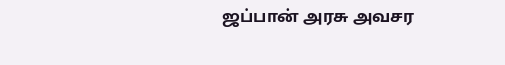ஜப்பான் அரசு அவசர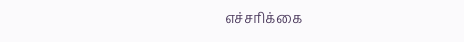எச்சரிக்கை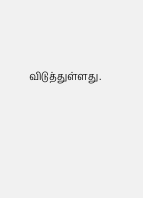விடுத்துள்ளது.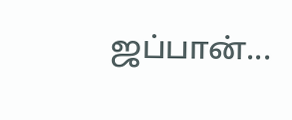ஜப்பான்...